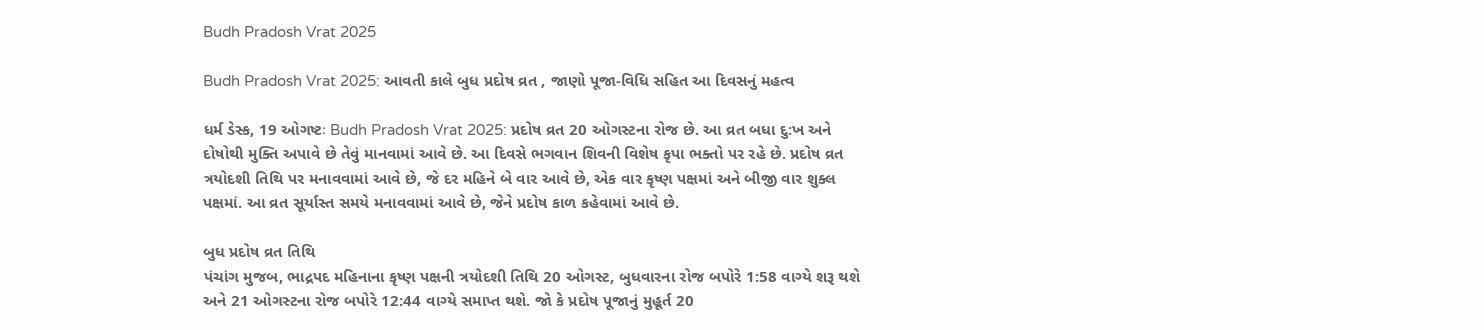Budh Pradosh Vrat 2025

Budh Pradosh Vrat 2025: આવતી કાલે બુધ પ્રદોષ વ્રત , જાણો પૂજા-વિધિ સહિત આ દિવસનું મહત્વ

ધર્મ ડેસ્ક, 19 ઓગષ્ટઃ Budh Pradosh Vrat 2025: પ્રદોષ વ્રત 20 ઓગસ્ટના રોજ છે. આ વ્રત બધા દુ:ખ અને દોષોથી મુક્તિ અપાવે છે તેવું માનવામાં આવે છે. આ દિવસે ભગવાન શિવની વિશેષ કૃપા ભક્તો પર રહે છે. પ્રદોષ વ્રત ત્રયોદશી તિથિ પર મનાવવામાં આવે છે, જે દર મહિને બે વાર આવે છે, એક વાર કૃષ્ણ પક્ષમાં અને બીજી વાર શુક્લ પક્ષમાં. આ વ્રત સૂર્યાસ્ત સમયે મનાવવામાં આવે છે, જેને પ્રદોષ કાળ કહેવામાં આવે છે.

બુધ પ્રદોષ વ્રત તિથિ
પંચાંગ મુજબ, ભાદ્રપદ મહિનાના કૃષ્ણ પક્ષની ત્રયોદશી તિથિ 20 ઓગસ્ટ, બુધવારના રોજ બપોરે 1:58 વાગ્યે શરૂ થશે અને 21 ઓગસ્ટના રોજ બપોરે 12:44 વાગ્યે સમાપ્ત થશે. જો કે પ્રદોષ પૂજાનું મુહૂર્ત 20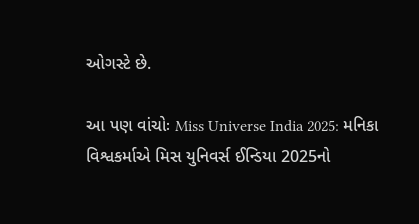ઓગસ્ટે છે.

આ પણ વાંચોઃ Miss Universe India 2025: મનિકા વિશ્વકર્માએ મિસ યુનિવર્સ ઈન્ડિયા 2025નો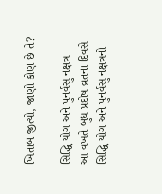ખિતાબ જીત્યો, જાણો કોણ છે તે?

સિદ્ધિ યોગ અને પુનર્વસુ નક્ષત્ર
આ વખતે બુધ પ્રદોષ વ્રતના દિવસે સિદ્ધિ યોગ અને પુનર્વસુ નક્ષત્રનો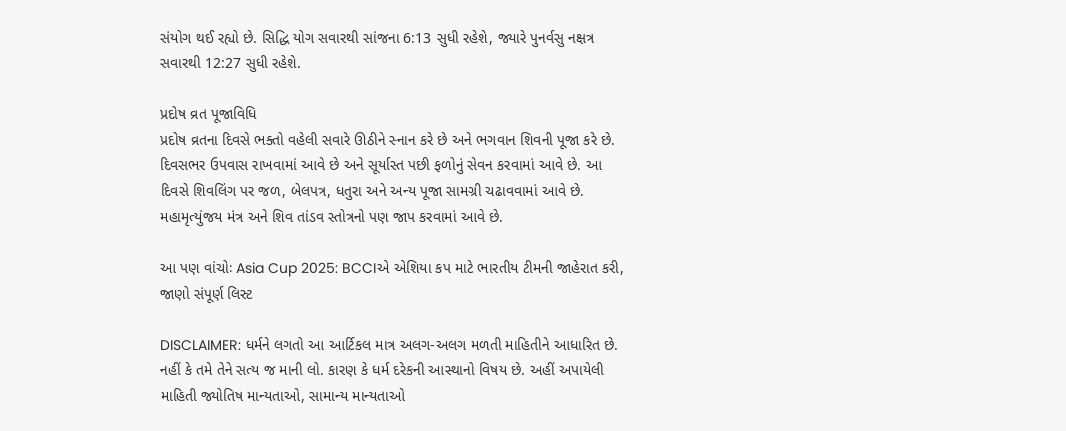સંયોગ થઈ રહ્યો છે. સિદ્ધિ યોગ સવારથી સાંજના 6:13 સુધી રહેશે, જ્યારે પુનર્વસુ નક્ષત્ર સવારથી 12:27 સુધી રહેશે.

પ્રદોષ વ્રત પૂજાવિધિ
પ્રદોષ વ્રતના દિવસે ભક્તો વહેલી સવારે ઊઠીને સ્નાન કરે છે અને ભગવાન શિવની પૂજા કરે છે. દિવસભર ઉપવાસ રાખવામાં આવે છે અને સૂર્યાસ્ત પછી ફળોનું સેવન કરવામાં આવે છે. આ દિવસે શિવલિંગ પર જળ, બેલપત્ર, ધતુરા અને અન્ય પૂજા સામગ્રી ચઢાવવામાં આવે છે. મહામૃત્યુંજય મંત્ર અને શિવ તાંડવ સ્તોત્રનો પણ જાપ કરવામાં આવે છે.

આ પણ વાંચોઃ Asia Cup 2025: BCCIએ એશિયા કપ માટે ભારતીય ટીમની જાહેરાત કરી, જાણો સંપૂર્ણ લિસ્ટ

DISCLAIMER: ધર્મને લગતો આ આર્ટિકલ માત્ર અલગ-અલગ મળતી માહિતીને આધારિત છે. નહીં કે તમે તેને સત્ય જ માની લો. કારણ કે ધર્મ દરેકની આસ્થાનો વિષય છે. અહીં અપાયેલી માહિતી જ્યોતિષ માન્યતાઓ, સામાન્ય માન્યતાઓ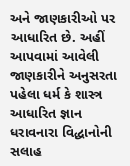અને જાણકારીઓ પર આધારિત છે. અહીં આપવામાં આવેલી જાણકારીને અનુસરતા પહેલા ધર્મ કે શાસ્ત્ર આધારિત જ્ઞાન ધરાવનારા વિદ્ધાનોની સલાહ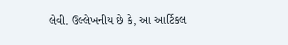લેવી. ઉલ્લેખનીય છે કે, આ આર્ટિકલ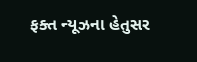ફક્ત ન્યૂઝના હેતુસર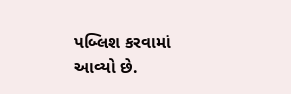પબ્લિશ કરવામાં આવ્યો છે.